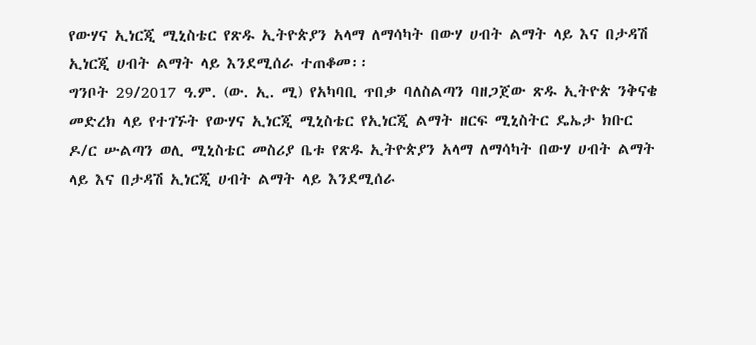የውሃና ኢነርጂ ሚኒስቴር የጽዱ ኢትዮጵያን አላማ ለማሳካት በውሃ ሀብት ልማት ላይ እና በታዳሽ ኢነርጂ ሀብት ልማት ላይ እንደሚሰራ ተጠቆመ፡፡
ግንቦት 29/2017 ዓ.ም. (ው. ኢ. ሚ) የአካባቢ ጥበቃ ባለስልጣን ባዘጋጀው ጽዱ ኢትዮጵ ንቅናቄ መድረክ ላይ የተገኙት የውሃና ኢነርጂ ሚኒስቴር የኢነርጂ ልማት ዘርፍ ሚኒስትር ዴኤታ ክቡር ዶ/ር ሡልጣን ወሊ ሚኒስቴር መስሪያ ቤቱ የጽዱ ኢትዮጵያን አላማ ለማሳካት በውሃ ሀብት ልማት ላይ እና በታዳሽ ኢነርጂ ሀብት ልማት ላይ እንደሚሰራ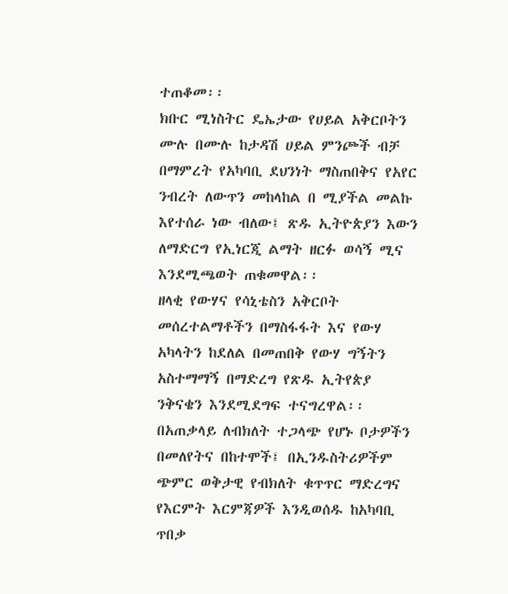ተጠቆመ፡፡
ክቡር ሚነስትር ዴኤታው የሀይል አቅርቦትን ሙሉ በሙሉ ከታዳሽ ሀይል ምንጮች ብቻ በማምረት የአካባቢ ደህንነት ማስጠበቅና የአየር ንብረት ለውጥን መከላከል በ ሚያችል መልኩ እየተሰራ ነው ብለው፤ ጽዱ ኢትዮጵያን እውን ለማድርግ የኢነርጂ ልማት ዘርፉ ወሳኝ ሚና እንደሚጫወት ጠቁመዋል፡፡
ዘላቂ የውሃና የሳኒቴስን አቅርቦት መሰረተልማቶችን በማስፋፋት እና የውሃ አካላትን ከደለል በመጠበቅ የውሃ ግኝትን አስተማማኝ በማድረግ የጽዱ ኢትየጵያ ንቅናቄን እንደሚደግፍ ተናግረዋል፡፡
በአጠቃላይ ለብክለት ተጋላጭ የሆኑ ቦታዎችን በመለየትና በከተሞች፤ በኢንዱስትሪዎችም ጭምር ወቅታዊ የብክለት ቁጥጥር ማድረግና የእርምት እርምጃዎች እንዲወሰዱ ከአካባቢ ጥበቃ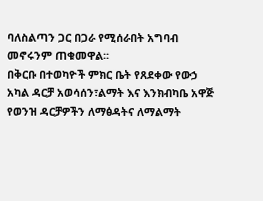ባለስልጣን ጋር በጋራ የሚሰራበት አግባብ መኖሩንም ጠቁመዋል፡፡
በቅርቡ በተወካዮች ምክር ቤት የጸደቀው የውኃ አካል ዳርቻ አወሳሰን፣ልማት እና እንክብካቤ አዋጅ የወንዝ ዳርቻዎችን ለማፅዳትና ለማልማት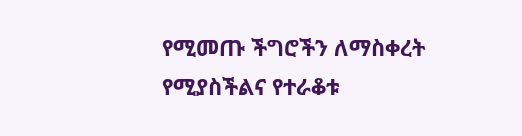የሚመጡ ችግሮችን ለማስቀረት የሚያስችልና የተራቆቱ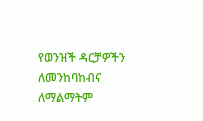የወንዝች ዳርቻዎችን ለመንከባከብና ለማልማትም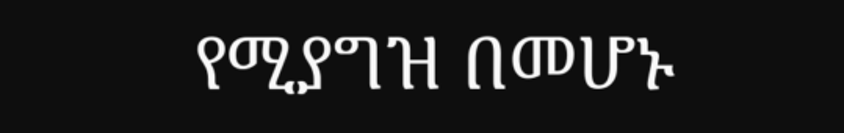የሚያግዝ በመሆኑ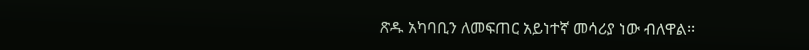ጽዱ አካባቢን ለመፍጠር አይነተኛ መሳሪያ ነው ብለዋል፡፡